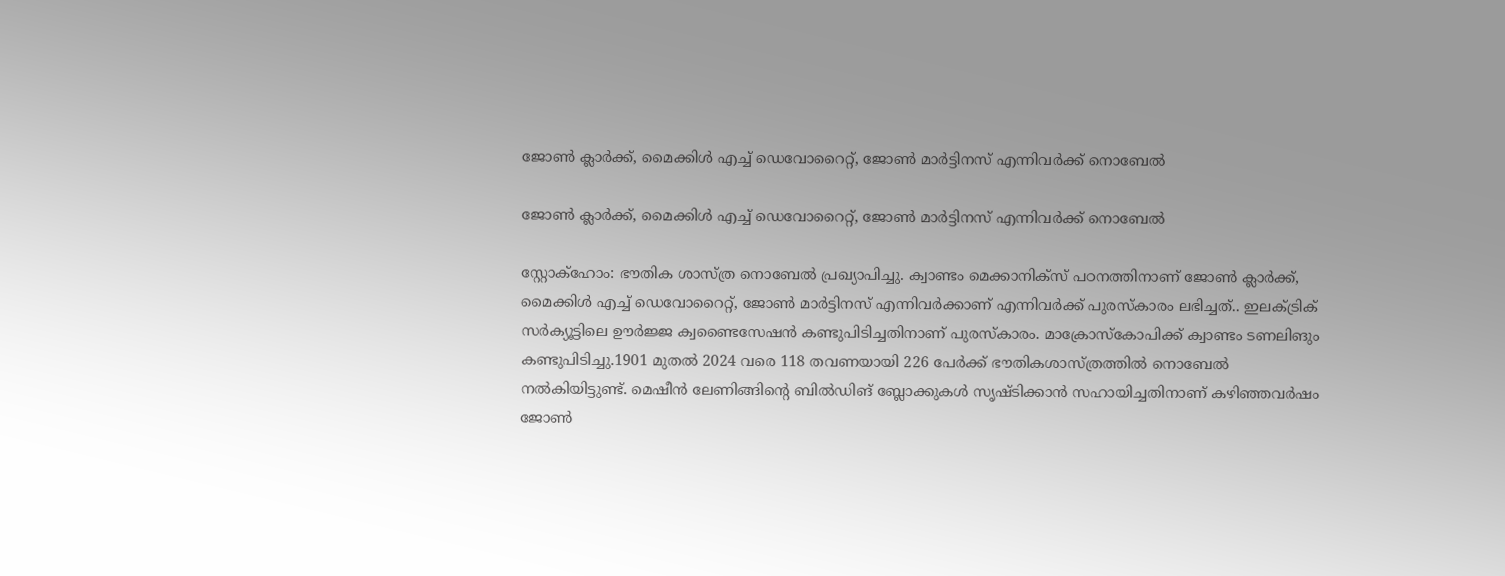ജോണ്‍ ക്ലാര്‍ക്ക്, മൈക്കിള്‍ എച്ച് ഡെവോറൈറ്റ്, ജോണ്‍ മാര്‍ട്ടിനസ് എന്നിവർക്ക് നൊബേൽ

ജോണ്‍ ക്ലാര്‍ക്ക്, മൈക്കിള്‍ എച്ച് ഡെവോറൈറ്റ്, ജോണ്‍ മാര്‍ട്ടിനസ് എന്നിവർക്ക് നൊബേൽ

സ്റ്റോക്ഹോം: ഭൗതിക ശാസ്‌ത്ര നൊബേല്‍ പ്രഖ്യാപിച്ചു. ക്വാണ്ടം മെക്കാനിക്‌സ് പഠനത്തിനാണ് ജോണ്‍ ക്ലാര്‍ക്ക്, മൈക്കിള്‍ എച്ച് ഡെവോറൈറ്റ്, ജോണ്‍ മാര്‍ട്ടിനസ് എന്നിവര്‍ക്കാണ് എന്നിവർക്ക് പുരസ്‌കാരം ലഭിച്ചത്.. ഇലക്‌ട്രിക് സര്‍ക്യൂട്ടിലെ ഊര്‍ജ്ജ ക്വണ്ടൈസേഷന്‍ കണ്ടുപിടിച്ചതിനാണ് പുരസ്‌കാരം. മാക്രോസ്‌കോപിക്ക് ക്വാണ്ടം ടണലിങും കണ്ടുപിടിച്ചു.1901 മുതൽ 2024 വരെ 118 തവണയായി 226 പേർക്ക് ഭൗതികശാസ്ത്രത്തിൽ നൊബേൽ നൽകിയിട്ടുണ്ട്. മെഷീൻ ലേണിങ്ങിന്‍റെ ബിൽഡിങ് ബ്ലോക്കുകൾ സൃഷ്‌ടിക്കാൻ സഹായിച്ചതിനാണ് കഴിഞ്ഞവർഷം ജോൺ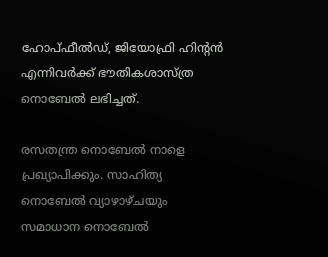ഹോപ്‌ഫീൽഡ്, ജിയോഫ്രി ഹിന്‍റൻ എന്നിവർക്ക് ഭൗതികശാസ്ത്ര നൊബേൽ ലഭിച്ചത്.

രസതന്ത്ര നൊബേൽ നാളെ പ്രഖ്യാപിക്കും. സാഹിത്യ നൊബേൽ വ്യാഴാഴ്ചയും സമാധാന നൊബേൽ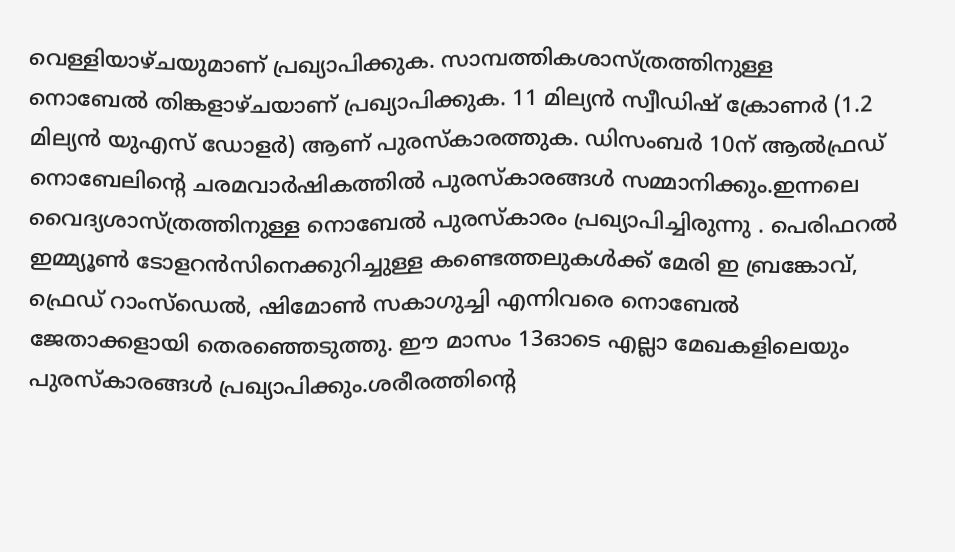വെള്ളിയാഴ്ചയുമാണ് പ്രഖ്യാപിക്കുക. സാമ്പത്തികശാസ്ത്രത്തിനുള്ള നൊബേൽ തിങ്കളാഴ്‌ചയാണ് പ്രഖ്യാപിക്കുക. 11 മില്യൻ സ്വീഡിഷ് ക്രോണർ (1.2 മില്യൻ യുഎസ് ഡോളർ) ആണ് പുരസ്‌കാരത്തുക. ഡിസംബർ 10ന് ആൽഫ്ര‍ഡ് നൊബേലിന്‍റെ ചരമവാർഷികത്തിൽ പുരസ്‌കാരങ്ങൾ സമ്മാനിക്കും.ഇന്നലെ വൈദ്യശാസ്‌ത്രത്തിനുള്ള നൊബേല്‍ പുരസ്‌കാരം പ്രഖ്യാപിച്ചിരുന്നു . പെരിഫറൽ ഇമ്മ്യൂൺ ടോളറൻസിനെക്കുറിച്ചുള്ള കണ്ടെത്തലുകൾക്ക് മേരി ഇ ബ്രങ്കോവ്, ഫ്രെഡ് റാംസ്‌ഡെൽ, ഷിമോൺ സകാഗുച്ചി എന്നിവരെ നൊബേല്‍ ജേതാക്കളായി തെരഞ്ഞെടുത്തു. ഈ മാസം 13ഓടെ എല്ലാ മേഖകളിലെയും പുരസ്‌കാരങ്ങള്‍ പ്രഖ്യാപിക്കും.ശരീരത്തിൻ്റെ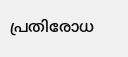പ്രതിരോധ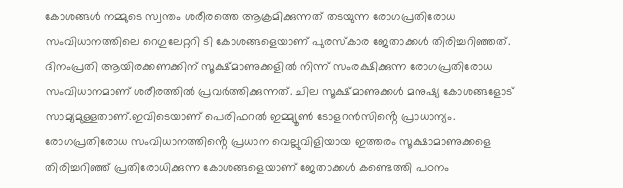കോശങ്ങൾ നമ്മുടെ സ്വന്തം ശരീരത്തെ ആക്രമിക്കുന്നത് തടയുന്ന രോഗപ്രതിരോധ സംവിധാനത്തിലെ റെഗുലേറ്ററി ടി കോശങ്ങളെയാണ് പുരസ്‌കാര ജേതാക്കൾ തിരിച്ചറിഞ്ഞത്. ദിനംപ്രതി ആയിരക്കണക്കിന് സൂക്ഷ്‌മാണുക്കളിൽ നിന്ന് സംരക്ഷിക്കുന്ന രോഗപ്രതിരോധ സംവിധാനമാണ് ശരീരത്തിൽ പ്രവർത്തിക്കുന്നത്. ചില സൂക്ഷ്‌മാണുക്കള്‍ മനുഷ്യ കോശങ്ങളോട് സാമ്യമുള്ളതാണ്.ഇവിടെയാണ് പെരിഫറൽ ഇമ്മ്യൂൺ ടോളറൻസിൻ്റെ പ്രാധാന്യം. രോഗപ്രതിരോധ സംവിധാനത്തിൻ്റെ പ്രധാന വെല്ലുവിളിയായ ഇത്തരം സൂക്ഷാമാണുക്കളെ തിരിച്ചറിഞ്ഞ് പ്രതിരോധിക്കുന്ന കോശങ്ങളെയാണ് ജേതാക്കള്‍ കണ്ടെത്തി പഠനം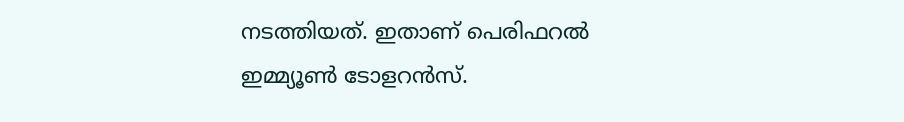നടത്തിയത്. ഇതാണ് പെരിഫറൽ ഇമ്മ്യൂൺ ടോളറൻസ്.